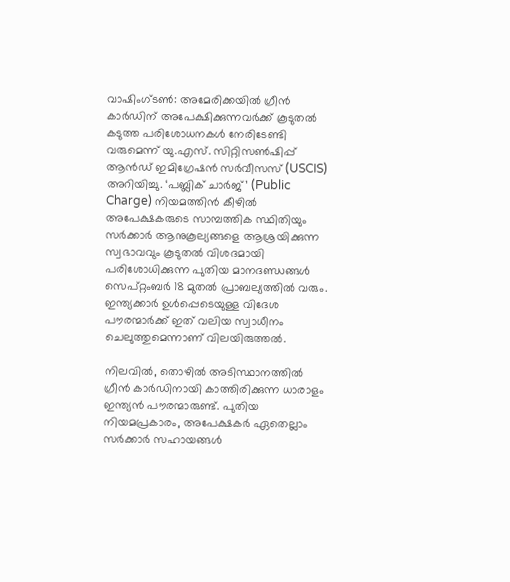വാഷിംഗ്ടൺ: അമേരിക്കയിൽ ഗ്രീൻ കാർഡിന് അപേക്ഷിക്കുന്നവർക്ക് കൂടുതൽ കടുത്ത പരിശോധനകൾ നേരിടേണ്ടി വരുമെന്ന് യു.എസ്. സിറ്റിസൺഷിപ്പ് ആൻഡ് ഇമിഗ്രേഷൻ സർവീസസ് (USCIS) അറിയിച്ചു. ‘പബ്ലിക് ചാർജ്’ (Public Charge) നിയമത്തിൻ കീഴിൽ അപേക്ഷകരുടെ സാമ്പത്തിക സ്ഥിതിയും സർക്കാർ ആനുകൂല്യങ്ങളെ ആശ്രയിക്കുന്ന സ്വഭാവവും കൂടുതൽ വിശദമായി പരിശോധിക്കുന്ന പുതിയ മാനദണ്ഡങ്ങൾ സെപ്റ്റംബർ 18 മുതൽ പ്രാബല്യത്തിൽ വരും. ഇന്ത്യക്കാർ ഉൾപ്പെടെയുള്ള വിദേശ പൗരന്മാർക്ക് ഇത് വലിയ സ്വാധീനം ചെലുത്തുമെന്നാണ് വിലയിരുത്തൽ.

നിലവിൽ, തൊഴിൽ അടിസ്ഥാനത്തിൽ ഗ്രീൻ കാർഡിനായി കാത്തിരിക്കുന്ന ധാരാളം ഇന്ത്യൻ പൗരന്മാരുണ്ട്. പുതിയ നിയമപ്രകാരം, അപേക്ഷകർ ഏതെല്ലാം സർക്കാർ സഹായങ്ങൾ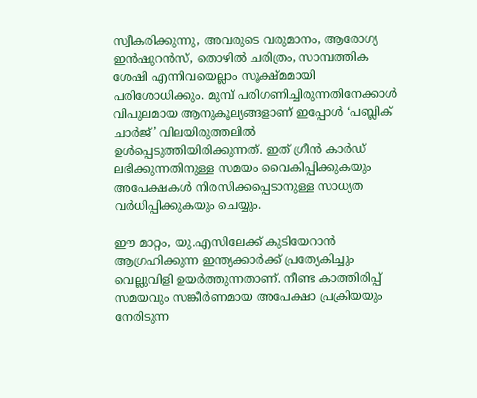സ്വീകരിക്കുന്നു, അവരുടെ വരുമാനം, ആരോഗ്യ ഇൻഷുറൻസ്, തൊഴിൽ ചരിത്രം, സാമ്പത്തിക ശേഷി എന്നിവയെല്ലാം സൂക്ഷ്മമായി പരിശോധിക്കും. മുമ്പ് പരിഗണിച്ചിരുന്നതിനേക്കാൾ വിപുലമായ ആനുകൂല്യങ്ങളാണ് ഇപ്പോൾ ‘പബ്ലിക് ചാർജ്’ വിലയിരുത്തലിൽ ഉൾപ്പെടുത്തിയിരിക്കുന്നത്. ഇത് ഗ്രീൻ കാർഡ് ലഭിക്കുന്നതിനുള്ള സമയം വൈകിപ്പിക്കുകയും അപേക്ഷകൾ നിരസിക്കപ്പെടാനുള്ള സാധ്യത വർധിപ്പിക്കുകയും ചെയ്യും.

ഈ മാറ്റം, യു.എസിലേക്ക് കുടിയേറാൻ ആഗ്രഹിക്കുന്ന ഇന്ത്യക്കാർക്ക് പ്രത്യേകിച്ചും വെല്ലുവിളി ഉയർത്തുന്നതാണ്. നീണ്ട കാത്തിരിപ്പ് സമയവും സങ്കീർണമായ അപേക്ഷാ പ്രക്രിയയും നേരിടുന്ന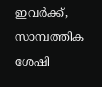ഇവർക്ക്, സാമ്പത്തിക ശേഷി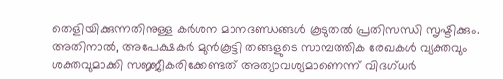തെളിയിക്കുന്നതിനുള്ള കർശന മാനദണ്ഡങ്ങൾ കൂടുതൽ പ്രതിസന്ധി സൃഷ്ടിക്കും. അതിനാൽ, അപേക്ഷകർ മുൻകൂട്ടി തങ്ങളുടെ സാമ്പത്തിക രേഖകൾ വ്യക്തവും ശക്തവുമാക്കി സജ്ജീകരിക്കേണ്ടത് അത്യാവശ്യമാണെന്ന് വിദഗ്ധർ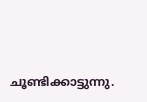ചൂണ്ടിക്കാട്ടുന്നു.